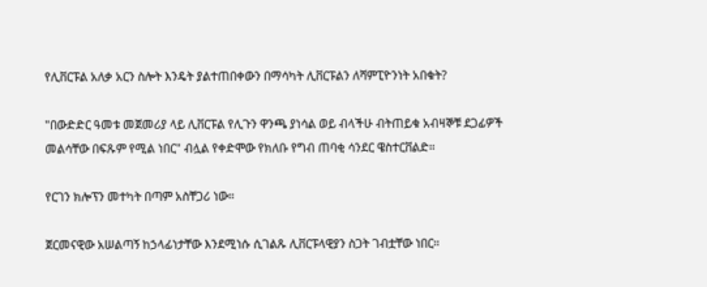የሊቨርፑል አለቃ አርን ስሎት እንዴት ያልተጠበቀውን በማሳካት ሊቨርፑልን ለሻምፒዮንነት አበቁት?

"በውድድር ዓመቱ መጀመሪያ ላይ ሊቨርፑል የሊጉን ዋንጫ ያነሳል ወይ ብላችሁ ብትጠይቁ አብዛኞቹ ደጋፊዎች መልሳቸው በፍጹም የሚል ነበር" ብሏል የቀድሞው የክለቡ የግብ ጠባቂ ሳንደር ዌስተርቨልድ።

የርገን ክሎፕን መተካት በጣም አስቸጋሪ ነው።

ጀርመናዊው አሠልጣኝ ከኃላፊነታቸው እንደሚነሱ ሲገልጹ ሊቨርፑላዊያን ስጋት ገብቷቸው ነበር።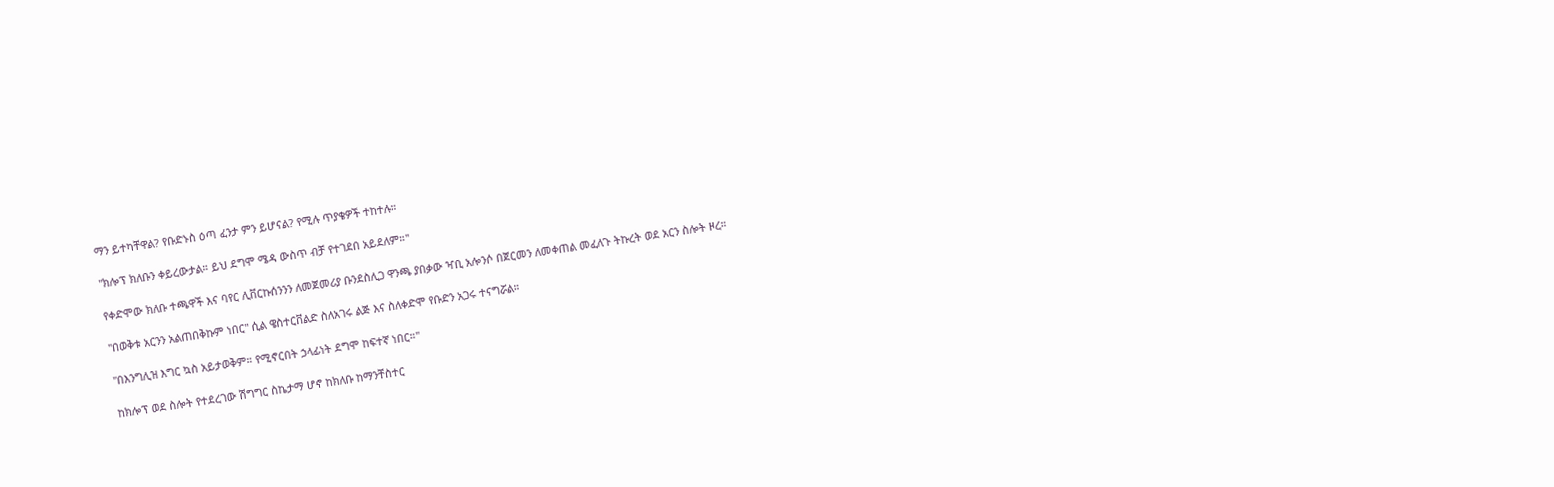ማን ይተካቸዋል? የቡድኑስ ዕጣ ፈንታ ምን ይሆናል? የሚሉ ጥያቄዎች ተከተሉ።

"ክሎፕ ክለቡን ቀይረውታል። ይህ ደግሞ ሜዳ ውስጥ ብቻ የተገደበ አይደለም።"

የቀድሞው ክለቡ ተጫዋች እና ባየር ሊቨርኩሰንንን ለመጀመሪያ ቡንደስሊጋ ዋንጫ ያበቃው ዣቢ አሎንሶ በጀርመን ለመቀጠል መፈለጉ ትኩረት ወደ አርን ስሎት ዞረ።

"በወቅቱ አርንን አልጠበቅኩም ነበር" ሲል ዌስተርቨልድ ስለአገሩ ልጅ እና ስለቀድሞ የቡድን አጋሩ ተናግሯል።

"በእንግሊዝ እግር ኳስ አይታወቅም። የሚኖርበት ኃላፊነት ደግሞ ከፍተኛ ነበር።"

ከክሎፕ ወደ ስሎት የተደረገው ሽግግር ስኬታማ ሆኖ ከክለቡ ከማንቸስተር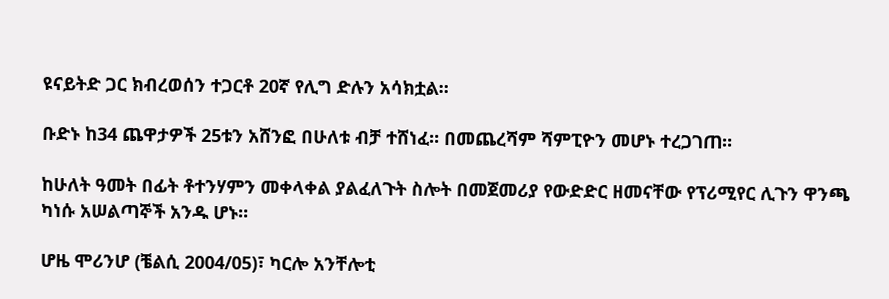ዩናይትድ ጋር ክብረወሰን ተጋርቶ 20ኛ የሊግ ድሉን አሳክቷል።

ቡድኑ ከ34 ጨዋታዎች 25ቱን አሸንፎ በሁለቱ ብቻ ተሸነፈ። በመጨረሻም ሻምፒዮን መሆኑ ተረጋገጠ።

ከሁለት ዓመት በፊት ቶተንሃምን መቀላቀል ያልፈለጉት ስሎት በመጀመሪያ የውድድር ዘመናቸው የፕሪሚየር ሊጉን ዋንጫ ካነሱ አሠልጣኞች አንዱ ሆኑ።

ሆዜ ሞሪንሆ (ቼልሲ 2004/05)፣ ካርሎ አንቸሎቲ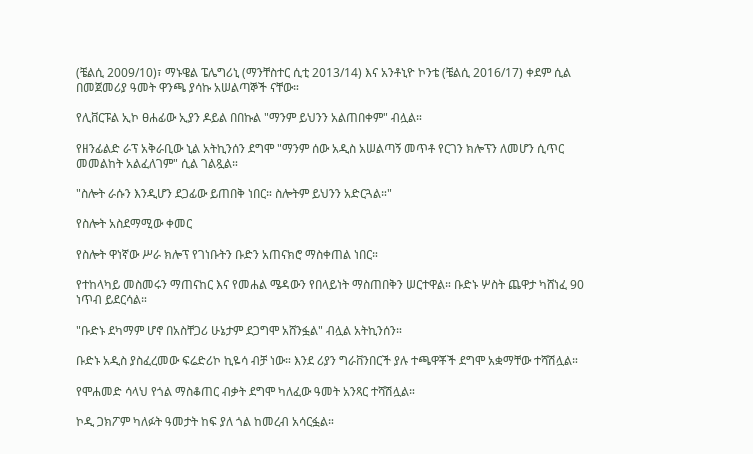(ቼልሲ 2009/10)፣ ማኑዌል ፔሌግሪኒ (ማንቸስተር ሲቲ 2013/14) እና አንቶኒዮ ኮንቴ (ቼልሲ 2016/17) ቀደም ሲል በመጀመሪያ ዓመት ዋንጫ ያሳኩ አሠልጣኞች ናቸው።

የሊቨርፑል ኢኮ ፀሐፊው ኢያን ዶይል በበኩል "ማንም ይህንን አልጠበቀም" ብሏል።

የዘንፊልድ ራፕ አቅራቢው ኒል አትኪንሰን ደግሞ "ማንም ሰው አዲስ አሠልጣኝ መጥቶ የርገን ክሎፕን ለመሆን ሲጥር መመልከት አልፈለገም" ሲል ገልጿል።

"ስሎት ራሱን እንዲሆን ደጋፊው ይጠበቅ ነበር። ስሎትም ይህንን አድርጓል።"

የስሎት አስደማሚው ቀመር

የስሎት ዋነኛው ሥራ ክሎፕ የገነቡትን ቡድን አጠናክሮ ማስቀጠል ነበር።

የተከላካይ መስመሩን ማጠናከር እና የመሐል ሜዳውን የበላይነት ማስጠበቅን ሠርተዋል። ቡድኑ ሦስት ጨዋታ ካሸነፈ 90 ነጥብ ይደርሳል።

"ቡድኑ ደካማም ሆኖ በአስቸጋሪ ሁኔታም ደጋግሞ አሸንፏል" ብሏል አትኪንሰን።

ቡድኑ አዲስ ያስፈረመው ፍሬድሪኮ ኪዬሳ ብቻ ነው። እንደ ሪያን ግራቨንበርች ያሉ ተጫዋቾች ደግሞ አቋማቸው ተሻሽሏል።

የሞሐመድ ሳላህ የጎል ማስቆጠር ብቃት ደግሞ ካለፈው ዓመት አንጻር ተሻሽሏል።

ኮዲ ጋክፖም ካለፉት ዓመታት ከፍ ያለ ጎል ከመረብ አሳርፏል።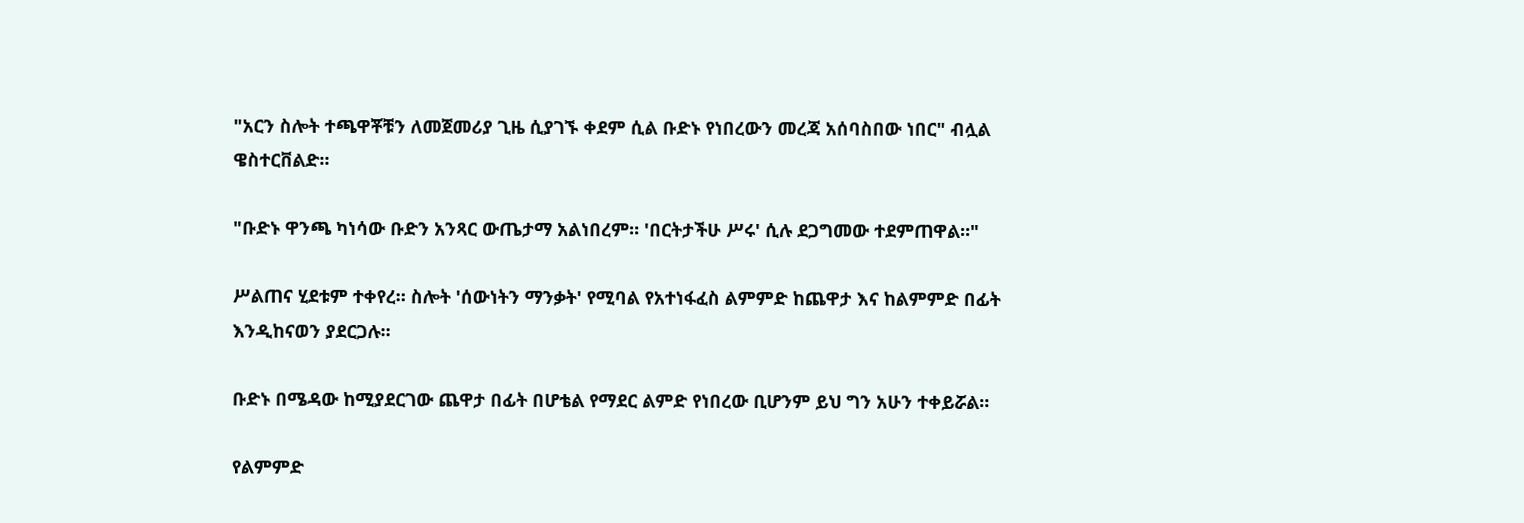"አርን ስሎት ተጫዋቾቹን ለመጀመሪያ ጊዜ ሲያገኙ ቀደም ሲል ቡድኑ የነበረውን መረጃ አሰባስበው ነበር" ብሏል ዌስተርቨልድ።

"ቡድኑ ዋንጫ ካነሳው ቡድን አንጻር ውጤታማ አልነበረም። 'በርትታችሁ ሥሩ' ሲሉ ደጋግመው ተደምጠዋል።"

ሥልጠና ሂደቱም ተቀየረ። ስሎት 'ሰውነትን ማንቃት' የሚባል የአተነፋፈስ ልምምድ ከጨዋታ እና ከልምምድ በፊት እንዲከናወን ያደርጋሉ።

ቡድኑ በሜዳው ከሚያደርገው ጨዋታ በፊት በሆቴል የማደር ልምድ የነበረው ቢሆንም ይህ ግን አሁን ተቀይሯል።

የልምምድ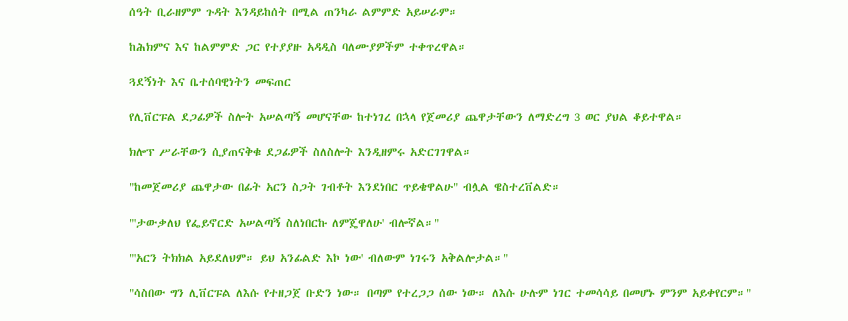ሰዓት ቢራዘምም ጉዳት እንዳይከሰት በሚል ጠንካራ ልምምድ አይሠራም።

ከሕክምና እና ከልምምድ ጋር የተያያዙ አዳዲስ ባለሙያዎችም ተቀጥረዋል።

ጓደኝነት እና ቤተሰባዊነትን መፍጠር

የሊቨርፑል ደጋፊዎች ስሎት አሠልጣኝ መሆናቸው ከተነገረ በኋላ የጀመሪያ ጨዋታቸውን ለማድረግ 3 ወር ያህል ቆይተዋል።

ክሎፕ ሥራቸውን ሲያጠናቅቁ ደጋፊዎች ስለስሎት እንዲዘምሩ አድርገገዋል።

"ከመጀመሪያ ጨዋታው በፊት አርን ስጋት ገብቶት እንደነበር ጥይቄዋልሁ" ብሏል ዌስተረቨልድ።

"'ታውቃለህ የፌይኖርድ አሠልጣኝ ስለነበርኩ ለምጄዋለሁ' ብሎኛል።"

"'አርን ትክክል አይደለህም። ይህ አንፊልድ እኮ ነው' ብለውም ነገሩን አቅልሎታል።"

"ሳስበው ግን ሊቨርፑል ለእሱ የተዘጋጀ ቡድን ነው። በጣም የተረጋጋ ሰው ነው። ለእሱ ሁሉም ነገር ተመሳሳይ በመሆኑ ምንም አይቀየርም።"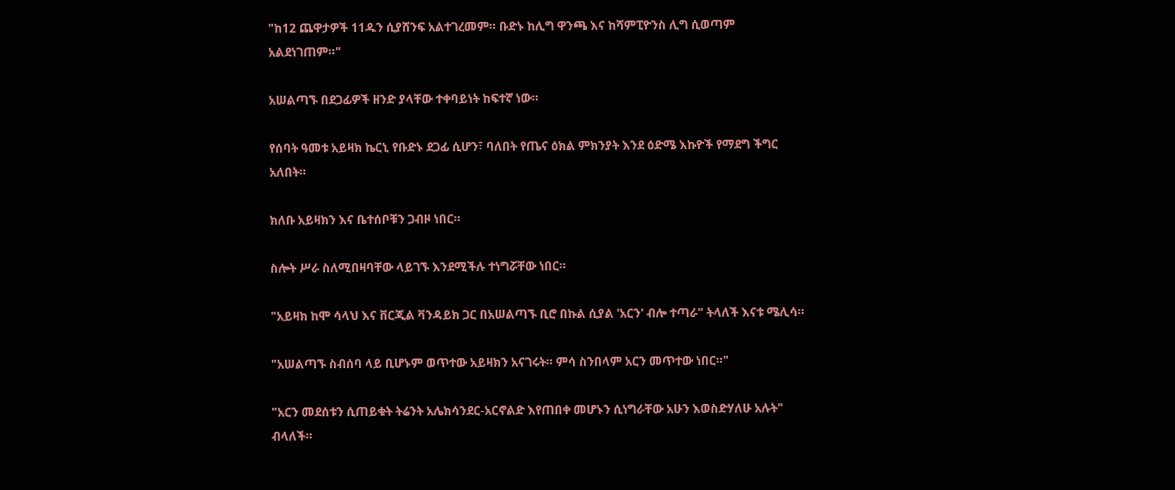"ከ12 ጨዋታዎች 11ዱን ሲያሸንፍ አልተገረመም። ቡድኑ ከሊግ ዋንጫ እና ከሻምፒዮንስ ሊግ ሲወጣም አልደነገጠም።"

አሠልጣኙ በደጋፊዎች ዘንድ ያላቸው ተቀባይነት ከፍተኛ ነው።

የሰባት ዓመቱ አይዛክ ኬርኒ የቡድኑ ደጋፊ ሲሆን፣ ባለበት የጤና ዕክል ምክንያት እንደ ዕድሜ እኩዮች የማደግ ችግር አለበት።

ክለቡ አይዛክን እና ቤተሰቦቹን ጋብዞ ነበር።

ስሎት ሥራ ስለሚበዛባቸው ላይገኙ እንደሚችሉ ተነግሯቸው ነበር።

"አይዛክ ከሞ ሳላህ እና ቨርጂል ቫንዳይክ ጋር በአሠልጣኙ ቢሮ በኩል ሲያል 'አርን' ብሎ ተጣራ" ትላለች እናቱ ሜሊሳ።

"አሠልጣኙ ስብሰባ ላይ ቢሆኑም ወጥተው አይዛክን አናገሩት። ምሳ ስንበላም አርን መጥተው ነበር።"

"አርን መደሰቱን ሲጠይቁት ትሬንት አሌክሳንደር-አርኖልድ እየጠበቀ መሆኑን ሲነግራቸው አሁን እወስድሃለሁ አሉት" ብላለች።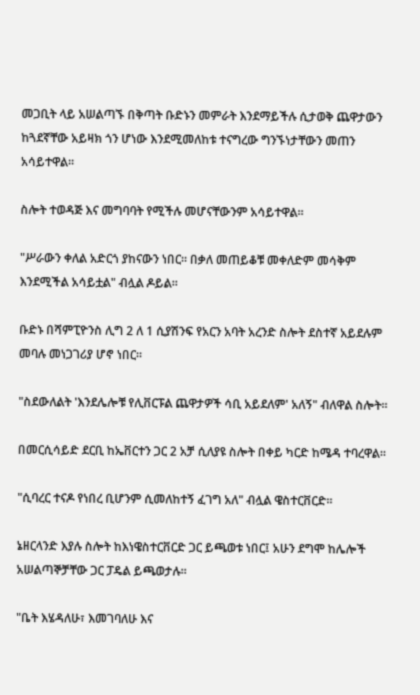መጋቢት ላይ አሠልጣኙ በቅጣት ቡድኑን መምራት እንደማይችሉ ሲታወቅ ጨዋታውን ከጓደኛቸው አይዛክ ጎን ሆነው እንደሚመለከቱ ተናግረው ግንኙነታቸውን መጠን አሳይተዋል።

ስሎት ተወዳጅ እና መግባባት የሚችሉ መሆናቸውንም አሳይተዋል።

"ሥራውን ቀለል አድርጎ ያከናውን ነበር። በቃለ መጠይቆቹ መቀለድም መሳቅም እንደሚችል አሳይቷል" ብሏል ዶይል።

ቡድኑ በሻምፒዮንስ ሊግ 2 ለ 1 ሲያሽንፍ የአርን አባት አረንድ ስሎት ደስተኛ አይደሉም መባሉ መነጋገሪያ ሆኖ ነበር።

"ስደውለልት 'እንደሌሎቹ የሊቨርፑል ጨዋታዎች ሳቢ አይደለም' አለኝ" ብለዋል ስሎት።

በመርሲሳይድ ደርቢ ከኤቨርተን ጋር 2 አቻ ሲለያዩ ስሎት በቀይ ካርድ ከሜዳ ተባረዋል።

"ሲባረር ተናዶ የነበረ ቢሆንም ሲመለከተኝ ፈገግ አለ" ብሏል ዌስተርቨርድ።

ኔዘርላንድ እያሉ ስሎት ከእነዌስተርቨርድ ጋር ይጫወቱ ነበር፤ አሁን ደግሞ ከሌሎች አሠልጣኞቻቸው ጋር ፓዴል ይጫወታሉ።

"ቤት እሄዳለሁ፣ እመገባለሁ እና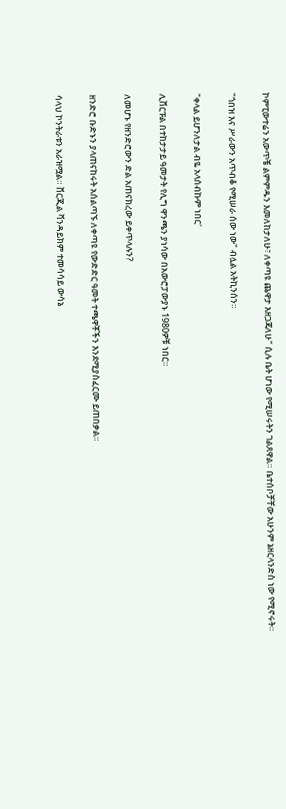ኮምፒውተሬን አውጥቼ ልምምዱን እመለከታለሁ፣ ለቀጣዩ ጨዋታ እዘጋጃለሁ" ሲሉ ቤት ሆነው የሚሠሩትን ገልጸዋል። ቤተሰቦቻቸው አሁንም ኔዘርላንድስ ነው የሚኖሩት።

"ጎበዝ እና ሥራውን አጥብቆ የሚሠራ ሰው ነው" ብሏል አትኪንሰን።

"ቀላል ይሆንለታል ብዬ አላሰብኩም ነበር'

ሊቨርፑል በተከታታይ ዓመታት የሊግ ዋንጫን ያነሳው በአውሮፓውያኑ 1980ዎቹ ነበር።

ለመሆኑ የዘንድሮውን ድል አጠናክረው ይቀጥላሉን?

ዘንድሮ ቡድኑን ያላጠናከሩት አሰልጣኙ ለቀጣዩ የውድድር ዓመት ተጫዋቾችን እንደሚያስፈርሙ ይጠበቃል።

ሳላህ ኮንትራቱን አራዝሟል። ቨርጂል ቫንዳይክም ተመሳሳይ ውሳኔ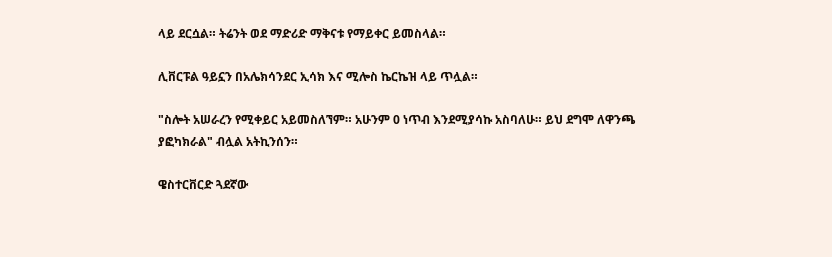ላይ ደርሷል። ትሬንት ወደ ማድሪድ ማቅናቱ የማይቀር ይመስላል።

ሊቨርፑል ዓይኗን በአሌክሳንደር ኢሳክ እና ሚሎስ ኬርኬዝ ላይ ጥሏል።

"ስሎት አሠራረን የሚቀይር አይመስለኘም። አሁንም 0 ነጥብ እንደሚያሳኩ አስባለሁ። ይህ ደግሞ ለዋንጫ ያፎካክራል" ብሏል አትኪንሰን።

ዌስተርቨርድ ጓደኛው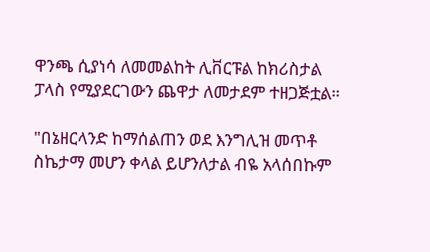ዋንጫ ሲያነሳ ለመመልከት ሊቨርፑል ከክሪስታል ፓላስ የሚያደርገውን ጨዋታ ለመታደም ተዘጋጅቷል።

"በኔዘርላንድ ከማሰልጠን ወደ እንግሊዝ መጥቶ ስኬታማ መሆን ቀላል ይሆንለታል ብዬ አላሰበኩም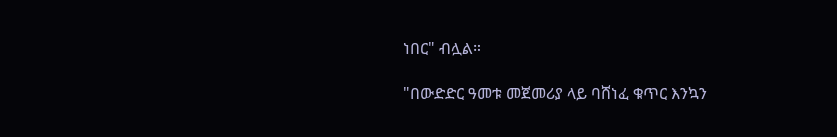ነበር" ብሏል።

"በውድድር ዓመቱ መጀመሪያ ላይ ባሸነፈ ቁጥር እንኳን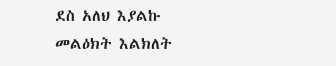ደስ አለህ እያልኩ መልዕክት እልክለት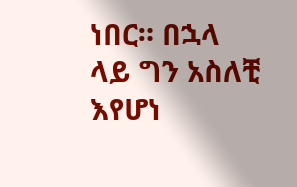ነበር። በኋላ ላይ ግን አስለቺ እየሆነ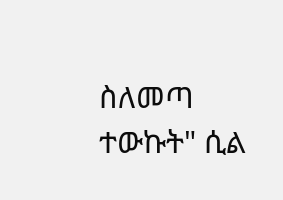ስለመጣ ተውኩት" ሲል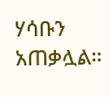ሃሳቡን አጠቃሏል።